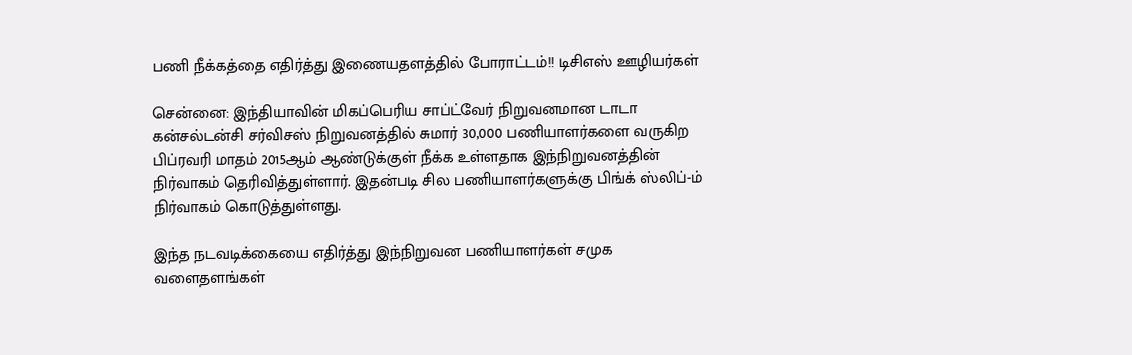பணி நீக்கத்தை எதிர்த்து இணையதளத்தில் போராட்டம்!! டிசிஎஸ் ஊழியர்கள்

சென்னை: இந்தியாவின் மிகப்பெரிய சாப்ட்வேர் நிறுவனமான டாடா கன்சல்டன்சி சர்விசஸ் நிறுவனத்தில் சுமார் 30,000 பணியாளர்களை வருகிற பிப்ரவரி மாதம் 2015ஆம் ஆண்டுக்குள் நீக்க உள்ளதாக இந்நிறுவனத்தின் நிர்வாகம் தெரிவித்துள்ளார். இதன்படி சில பணியாளர்களுக்கு பிங்க் ஸ்லிப்-ம் நிர்வாகம் கொடுத்துள்ளது.

இந்த நடவடிக்கையை எதிர்த்து இந்நிறுவன பணியாளர்கள் சமுக வளைதளங்கள்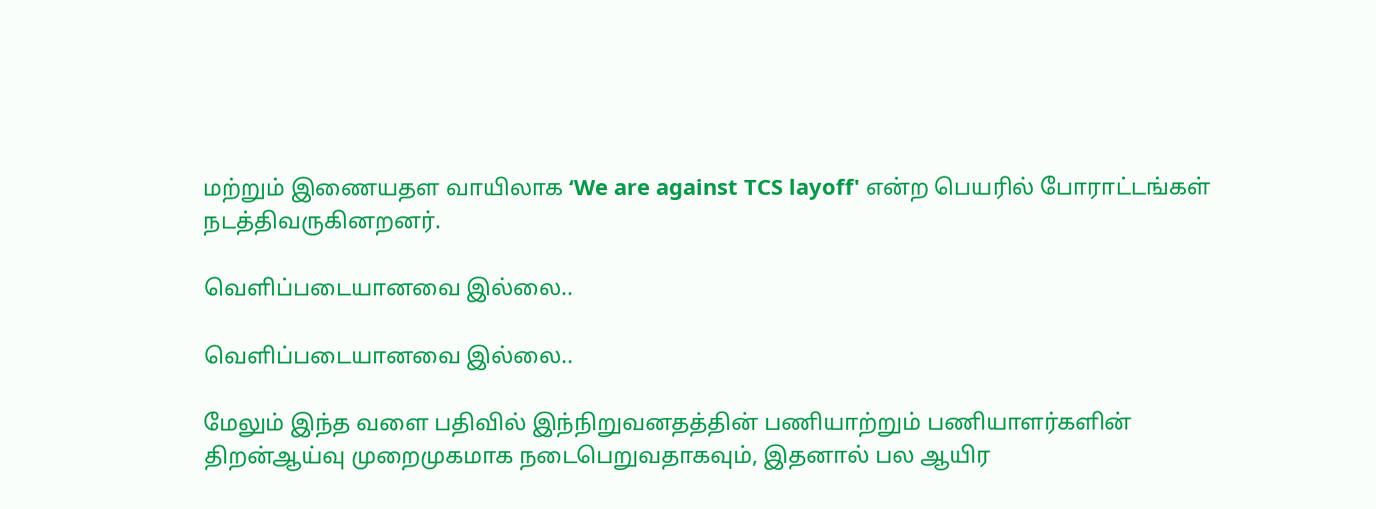மற்றும் இணையதள வாயிலாக ‘We are against TCS layoff' என்ற பெயரில் போராட்டங்கள் நடத்திவருகினறனர்.

வெளிப்படையானவை இல்லை..

வெளிப்படையானவை இல்லை..

மேலும் இந்த வளை பதிவில் இந்நிறுவனதத்தின் பணியாற்றும் பணியாளர்களின் திறன்ஆய்வு முறைமுகமாக நடைபெறுவதாகவும், இதனால் பல ஆயிர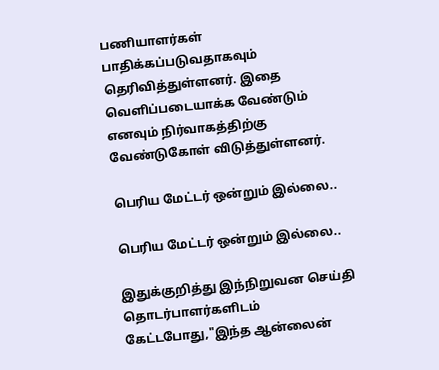பணியாளர்கள் பாதிக்கப்படுவதாகவும் தெரிவித்துள்ளனர். இதை வெளிப்படையாக்க வேண்டும் எனவும் நிர்வாகத்திற்கு வேண்டுகோள் விடுத்துள்ளனர்.

பெரிய மேட்டர் ஒன்றும் இல்லை..

பெரிய மேட்டர் ஒன்றும் இல்லை..

இதுக்குறித்து இந்நிறுவன செய்தி தொடர்பாளர்களிடம் கேட்டபோது,"இந்த ஆன்லைன்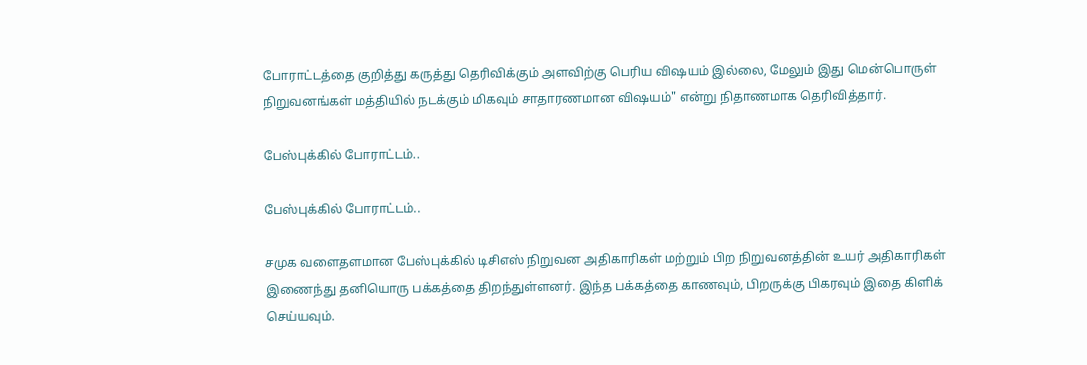போராட்டத்தை குறித்து கருத்து தெரிவிக்கும் அளவிற்கு பெரிய விஷயம் இல்லை, மேலும் இது மென்பொருள் நிறுவனங்கள் மத்தியில் நடக்கும் மிகவும் சாதாரணமான விஷயம்" என்று நிதாணமாக தெரிவித்தார்.

பேஸ்புக்கில் போராட்டம்..

பேஸ்புக்கில் போராட்டம்..

சமுக வளைதளமான பேஸ்புக்கில் டிசிஎஸ் நிறுவன அதிகாரிகள் மற்றும் பிற நிறுவனத்தின் உயர் அதிகாரிகள் இணைந்து தனியொரு பக்கத்தை திறந்துள்ளனர். இந்த பக்கத்தை காணவும், பிறருக்கு பிகரவும் இதை கிளிக் செய்யவும்.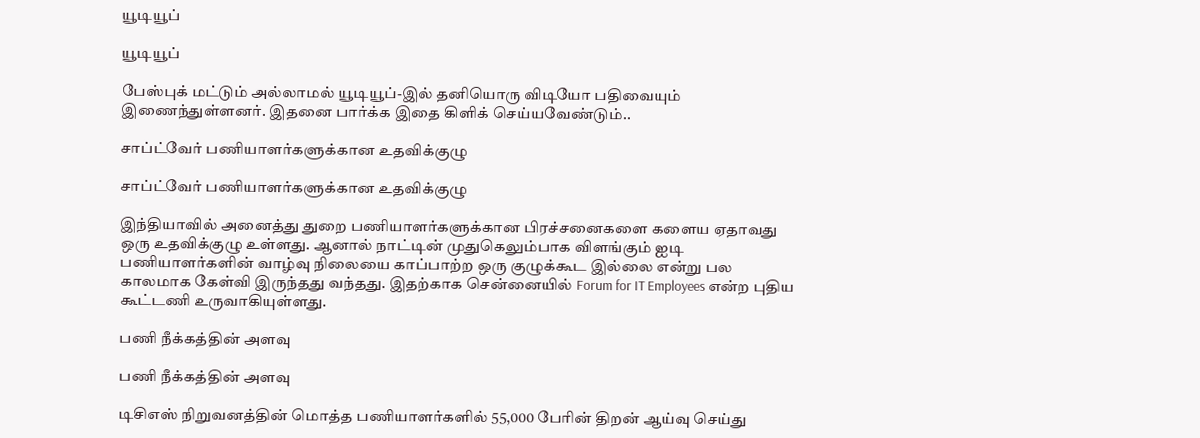யூடியூப்

யூடியூப்

பேஸ்புக் மட்டும் அல்லாமல் யூடியூப்-இல் தனியொரு விடியோ பதிவையும் இணைந்துள்ளனர். இதனை பார்க்க இதை கிளிக் செய்யவேண்டும்..

சாப்ட்வேர் பணியாளர்களுக்கான உதவிக்குழு

சாப்ட்வேர் பணியாளர்களுக்கான உதவிக்குழு

இந்தியாவில் அனைத்து துறை பணியாளர்களுக்கான பிரச்சனைகளை களைய ஏதாவது ஒரு உதவிக்குழு உள்ளது. ஆனால் நாட்டின் முதுகெலும்பாக விளங்கும் ஐடி பணியாளர்களின் வாழ்வு நிலையை காப்பாற்ற ஒரு குழுக்கூட இல்லை என்று பல காலமாக கேள்வி இருந்தது வந்தது. இதற்காக சென்னையில் Forum for IT Employees என்ற புதிய கூட்டணி உருவாகியுள்ளது.

பணி நீக்கத்தின் அளவு

பணி நீக்கத்தின் அளவு

டிசிஎஸ் நிறுவனத்தின் மொத்த பணியாளர்களில் 55,000 பேரின் திறன் ஆய்வு செய்து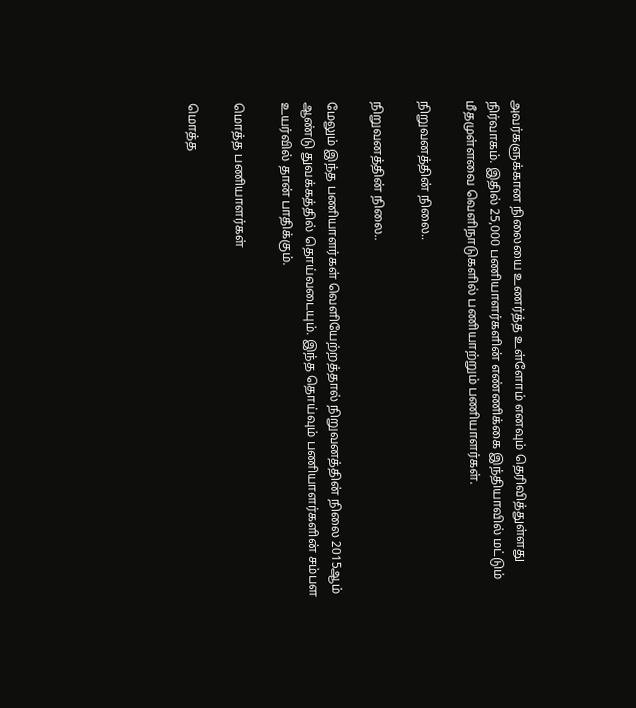அவர்களுக்கான நிலையை உணர்த்த உள்ளோம் எனவும் தெரிவித்துள்ளது நிர்வாகம். இதில் 25,000 பணியாளர்களின் எண்ணிக்கை இந்தியாவில் மட்டும் மீதமுள்ளவை வெளிநாடுகளில் பணியாற்றும் பணியாளர்கள்.

நிறுவனத்தின் நிலை..

நிறுவனத்தின் நிலை..

மேலும் இந்த பணியாளர்கள் வெளியேற்றத்தால் நிறுவனத்தின் நிலை 2015ஆம் ஆண்டு துவக்கத்தில் தொய்வடையும். இந்த தொய்வும் பணியாளர்களின் சம்பள உயர்வில் தான் பாதிக்கும்.

மொத்த பணியாளர்கள்

மொத்த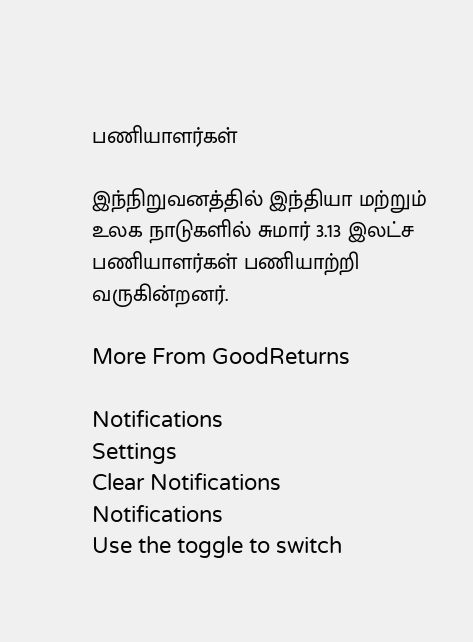பணியாளர்கள்

இந்நிறுவனத்தில் இந்தியா மற்றும் உலக நாடுகளில் சுமார் 3.13 இலட்ச பணியாளர்கள் பணியாற்றி வருகின்றனர்.

More From GoodReturns

Notifications
Settings
Clear Notifications
Notifications
Use the toggle to switch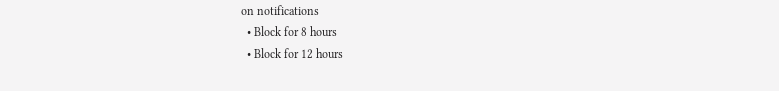on notifications
  • Block for 8 hours
  • Block for 12 hours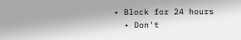• Block for 24 hours
  • Don't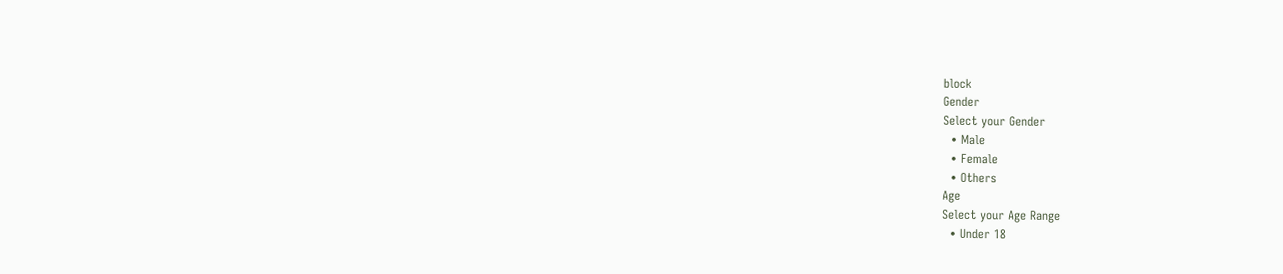block
Gender
Select your Gender
  • Male
  • Female
  • Others
Age
Select your Age Range
  • Under 18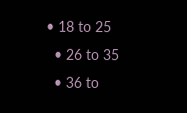• 18 to 25
  • 26 to 35
  • 36 to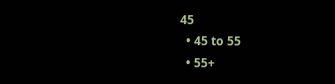45
  • 45 to 55
  • 55+